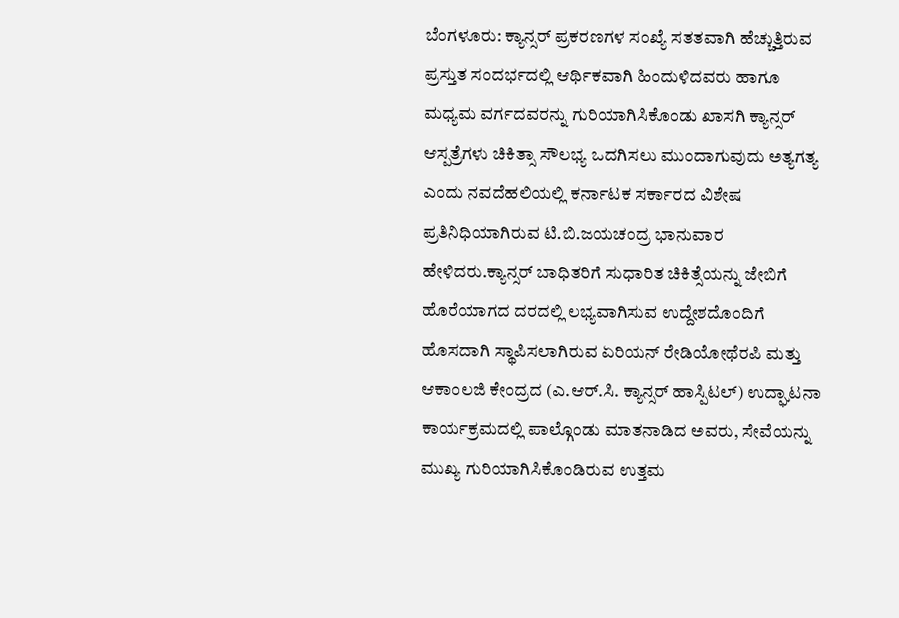ಬೆಂಗಳೂರು: ಕ್ಯಾನ್ಸರ್ ಪ್ರಕರಣಗಳ ಸಂಖ್ಯೆ ಸತತವಾಗಿ ಹೆಚ್ಚುತ್ತಿರುವ ಪ್ರಸ್ತುತ ಸಂದರ್ಭದಲ್ಲಿ ಆರ್ಥಿಕವಾಗಿ ಹಿಂದುಳಿದವರು ಹಾಗೂ ಮಧ್ಯಮ ವರ್ಗದವರನ್ನು ಗುರಿಯಾಗಿಸಿಕೊಂಡು ಖಾಸಗಿ ಕ್ಯಾನ್ಸರ್ ಆಸ್ಪತ್ರೆಗಳು ಚಿಕಿತ್ಸಾ ಸೌಲಭ್ಯ ಒದಗಿಸಲು ಮುಂದಾಗುವುದು ಅತ್ಯಗತ್ಯ ಎಂದು ನವದೆಹಲಿಯಲ್ಲಿ ಕರ್ನಾಟಕ ಸರ್ಕಾರದ ವಿಶೇಷ ಪ್ರತಿನಿಧಿಯಾಗಿರುವ ಟಿ.ಬಿ.ಜಯಚಂದ್ರ ಭಾನುವಾರ ಹೇಳಿದರು.ಕ್ಯಾನ್ಸರ್ ಬಾಧಿತರಿಗೆ ಸುಧಾರಿತ ಚಿಕಿತ್ಸೆಯನ್ನು ಜೇಬಿಗೆ ಹೊರೆಯಾಗದ ದರದಲ್ಲಿ ಲಭ್ಯವಾಗಿಸುವ ಉದ್ದೇಶದೊಂದಿಗೆ ಹೊಸದಾಗಿ ಸ್ಥಾಪಿಸಲಾಗಿರುವ ಏರಿಯನ್ ರೇಡಿಯೋಥೆರಪಿ ಮತ್ತು ಆಕಾಂಲಜಿ ಕೇಂದ್ರದ (ಎ.ಆರ್.ಸಿ. ಕ್ಯಾನ್ಸರ್ ಹಾಸ್ಪಿಟಲ್) ಉದ್ಘಾಟನಾ ಕಾರ್ಯಕ್ರಮದಲ್ಲಿ ಪಾಲ್ಗೊಂಡು ಮಾತನಾಡಿದ ಅವರು, ಸೇವೆಯನ್ನು ಮುಖ್ಯ ಗುರಿಯಾಗಿಸಿಕೊಂಡಿರುವ ಉತ್ತಮ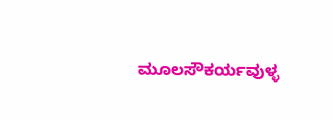ಮೂಲಸೌಕರ್ಯವುಳ್ಳ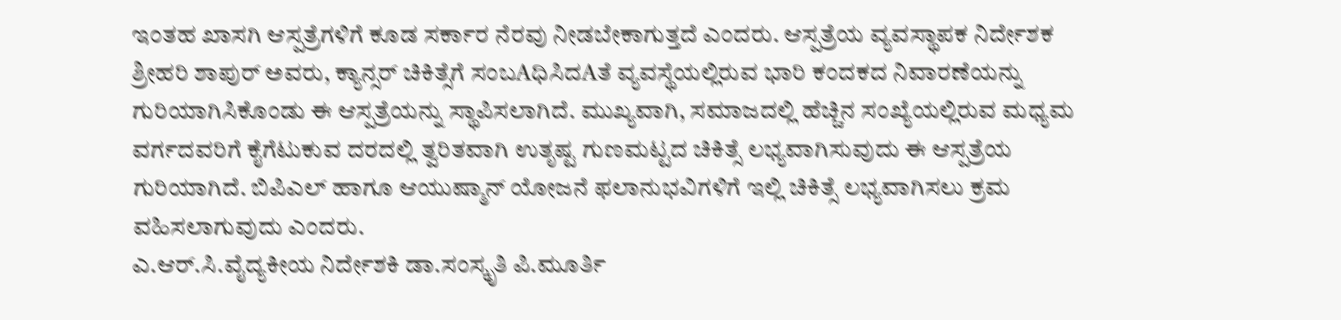ಇಂತಹ ಖಾಸಗಿ ಆಸ್ಪತ್ರೆಗಳಿಗೆ ಕೂಡ ಸರ್ಕಾರ ನೆರವು ನೀಡಬೇಕಾಗುತ್ತದೆ ಎಂದರು. ಆಸ್ಪತ್ರೆಯ ವ್ಯವಸ್ಥಾಪಕ ನಿರ್ದೇಶಕ ಶ್ರೀಹರಿ ಶಾಪುರ್ ಅವರು, ಕ್ಯಾನ್ಸರ್ ಚಿಕಿತ್ಸೆಗೆ ಸಂಬAಧಿಸಿದAತೆ ವ್ಯವಸ್ಥೆಯಲ್ಲಿರುವ ಭಾರಿ ಕಂದಕದ ನಿವಾರಣೆಯನ್ನು ಗುರಿಯಾಗಿಸಿಕೊಂಡು ಈ ಆಸ್ಪತ್ರೆಯನ್ನು ಸ್ಥಾಪಿಸಲಾಗಿದೆ. ಮುಖ್ಯವಾಗಿ, ಸಮಾಜದಲ್ಲಿ ಹೆಚ್ಚಿನ ಸಂಖ್ಯೆಯಲ್ಲಿರುವ ಮಧ್ಯಮ ವರ್ಗದವರಿಗೆ ಕೈಗೆಟುಕುವ ದರದಲ್ಲಿ ತ್ವರಿತವಾಗಿ ಉತೃಷ್ಟ ಗುಣಮಟ್ಟದ ಚಿಕಿತ್ಸೆ ಲಭ್ಯವಾಗಿಸುವುದು ಈ ಆಸ್ಪತ್ರೆಯ ಗುರಿಯಾಗಿದೆ. ಬಿಪಿಎಲ್ ಹಾಗೂ ಆಯುಷ್ಮಾನ್ ಯೋಜನೆ ಫಲಾನುಭವಿಗಳಿಗೆ ಇಲ್ಲಿ ಚಿಕಿತ್ಸೆ ಲಭ್ಯವಾಗಿಸಲು ಕ್ರಮ ವಹಿಸಲಾಗುವುದು ಎಂದರು.
ಎ.ಆರ್.ಸಿ.ವೈದ್ಯಕೀಯ ನಿರ್ದೇಶಕಿ ಡಾ.ಸಂಸ್ಕೃತಿ ಪಿ.ಮೂರ್ತಿ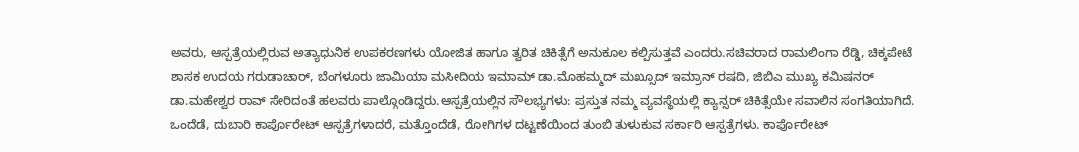ಅವರು, ಆಸ್ಪತ್ರೆಯಲ್ಲಿರುವ ಅತ್ಯಾಧುನಿಕ ಉಪಕರಣಗಳು ಯೋಜಿತ ಹಾಗೂ ತ್ವರಿತ ಚಿಕಿತ್ಸೆಗೆ ಅನುಕೂಲ ಕಲ್ಪಿಸುತ್ತವೆ ಎಂದರು.ಸಚಿವರಾದ ರಾಮಲಿಂಗಾ ರೆಡ್ಡಿ, ಚಿಕ್ಕಪೇಟೆ ಶಾಸಕ ಉದಯ ಗರುಡಾಚಾರ್, ಬೆಂಗಳೂರು ಜಾಮಿಯಾ ಮಸೀದಿಯ ಇಮಾಮ್ ಡಾ.ಮೊಹಮ್ಮದ್ ಮಖ್ಸೂದ್ ಇಮ್ರಾನ್ ರಷದಿ, ಜಿಬಿಎ ಮುಖ್ಯ ಕಮಿಷನರ್ ಡಾ.ಮಹೇಶ್ವರ ರಾವ್ ಸೇರಿದಂತೆ ಹಲವರು ಪಾಲ್ಗೊಂಡಿದ್ದರು.ಆಸ್ಪತ್ರೆಯಲ್ಲಿನ ಸೌಲಭ್ಯಗಳು: ಪ್ರಸ್ತುತ ನಮ್ಮ ವ್ಯವಸ್ಥೆಯಲ್ಲಿ ಕ್ಯಾನ್ಸರ್ ಚಿಕಿತ್ಸೆಯೇ ಸವಾಲಿನ ಸಂಗತಿಯಾಗಿದೆ. ಒಂದೆಡೆ, ದುಬಾರಿ ಕಾರ್ಪೊರೇಟ್ ಆಸ್ಪತ್ರೆಗಳಾದರೆ, ಮತ್ತೊಂದೆಡೆ, ರೋಗಿಗಳ ದಟ್ಟಣೆಯಿಂದ ತುಂಬಿ ತುಳುಕುವ ಸರ್ಕಾರಿ ಆಸ್ಪತ್ರೆಗಳು. ಕಾರ್ಪೊರೇಟ್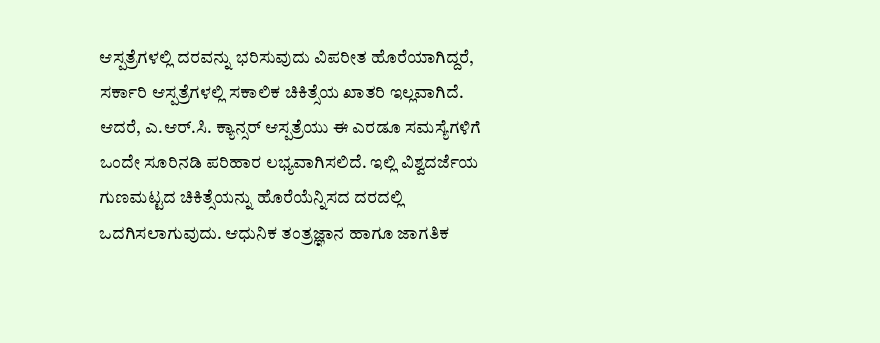ಆಸ್ಪತ್ರೆಗಳಲ್ಲಿ ದರವನ್ನು ಭರಿಸುವುದು ವಿಪರೀತ ಹೊರೆಯಾಗಿದ್ದರೆ, ಸರ್ಕಾರಿ ಆಸ್ಪತ್ರೆಗಳಲ್ಲಿ ಸಕಾಲಿಕ ಚಿಕಿತ್ಸೆಯ ಖಾತರಿ ಇಲ್ಲವಾಗಿದೆ. ಆದರೆ, ಎ.ಆರ್.ಸಿ. ಕ್ಯಾನ್ಸರ್ ಆಸ್ಪತ್ರೆಯು ಈ ಎರಡೂ ಸಮಸ್ಯೆಗಳಿಗೆ ಒಂದೇ ಸೂರಿನಡಿ ಪರಿಹಾರ ಲಭ್ಯವಾಗಿಸಲಿದೆ. ಇಲ್ಲಿ ವಿಶ್ವದರ್ಜೆಯ ಗುಣಮಟ್ಟದ ಚಿಕಿತ್ಸೆಯನ್ನು ಹೊರೆಯೆನ್ನಿಸದ ದರದಲ್ಲಿ ಒದಗಿಸಲಾಗುವುದು. ಆಧುನಿಕ ತಂತ್ರಜ್ಞಾನ ಹಾಗೂ ಜಾಗತಿಕ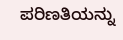ಪರಿಣತಿಯನ್ನು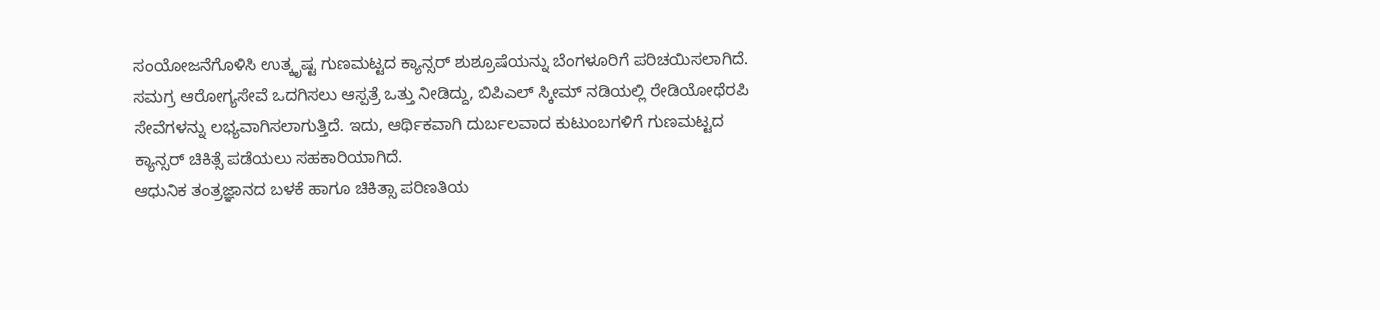ಸಂಯೋಜನೆಗೊಳಿಸಿ ಉತ್ಕೃಷ್ಟ ಗುಣಮಟ್ಟದ ಕ್ಯಾನ್ಸರ್ ಶುಶ್ರೂಷೆಯನ್ನು ಬೆಂಗಳೂರಿಗೆ ಪರಿಚಯಿಸಲಾಗಿದೆ.
ಸಮಗ್ರ ಆರೋಗ್ಯಸೇವೆ ಒದಗಿಸಲು ಆಸ್ಪತ್ರೆ ಒತ್ತು ನೀಡಿದ್ದು, ಬಿಪಿಎಲ್ ಸ್ಕೀಮ್ ನಡಿಯಲ್ಲಿ ರೇಡಿಯೋಥೆರಪಿ ಸೇವೆಗಳನ್ನು ಲಭ್ಯವಾಗಿಸಲಾಗುತ್ತಿದೆ. ಇದು, ಆರ್ಥಿಕವಾಗಿ ದುರ್ಬಲವಾದ ಕುಟುಂಬಗಳಿಗೆ ಗುಣಮಟ್ಟದ ಕ್ಯಾನ್ಸರ್ ಚಿಕಿತ್ಸೆ ಪಡೆಯಲು ಸಹಕಾರಿಯಾಗಿದೆ.
ಆಧುನಿಕ ತಂತ್ರಜ್ಞಾನದ ಬಳಕೆ ಹಾಗೂ ಚಿಕಿತ್ಸಾ ಪರಿಣತಿಯ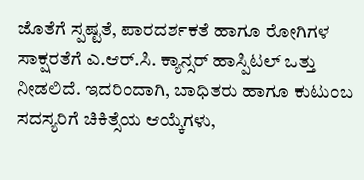ಜೊತೆಗೆ ಸ್ಪಷ್ಟತೆ, ಪಾರದರ್ಶಕತೆ ಹಾಗೂ ರೋಗಿಗಳ ಸಾಕ್ಷರತೆಗೆ ಎ.ಆರ್.ಸಿ. ಕ್ಯಾನ್ಸರ್ ಹಾಸ್ಪಿಟಲ್ ಒತ್ತು ನೀಡಲಿದೆ. ಇದರಿಂದಾಗಿ, ಬಾಧಿತರು ಹಾಗೂ ಕುಟುಂಬ ಸದಸ್ಯರಿಗೆ ಚಿಕಿತ್ಸೆಯ ಆಯ್ಕೆಗಳು,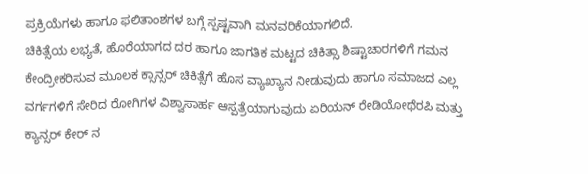ಪ್ರಕ್ರಿಯೆಗಳು ಹಾಗೂ ಫಲಿತಾಂಶಗಳ ಬಗ್ಗೆ ಸ್ಪಷ್ಟವಾಗಿ ಮನವರಿಕೆಯಾಗಲಿದೆ.
ಚಿಕಿತ್ಸೆಯ ಲಭ್ಯತೆ, ಹೊರೆಯಾಗದ ದರ ಹಾಗೂ ಜಾಗತಿಕ ಮಟ್ಟದ ಚಿಕಿತ್ಸಾ ಶಿಷ್ಟಾಚಾರಗಳಿಗೆ ಗಮನ ಕೇಂದ್ರೀಕರಿಸುವ ಮೂಲಕ ಕ್ಸಾನ್ಸರ್ ಚಿಕಿತ್ಸೆಗೆ ಹೊಸ ವ್ಯಾಖ್ಯಾನ ನೀಡುವುದು ಹಾಗೂ ಸಮಾಜದ ಎಲ್ಲ ವರ್ಗಗಳಿಗೆ ಸೇರಿದ ರೋಗಿಗಳ ವಿಶ್ವಾಸಾರ್ಹ ಆಸ್ಪತ್ರೆಯಾಗುವುದು ಏರಿಯನ್ ರೇಡಿಯೋಥೆರಪಿ ಮತ್ತು ಕ್ಯಾನ್ಸರ್ ಕೇರ್ ನ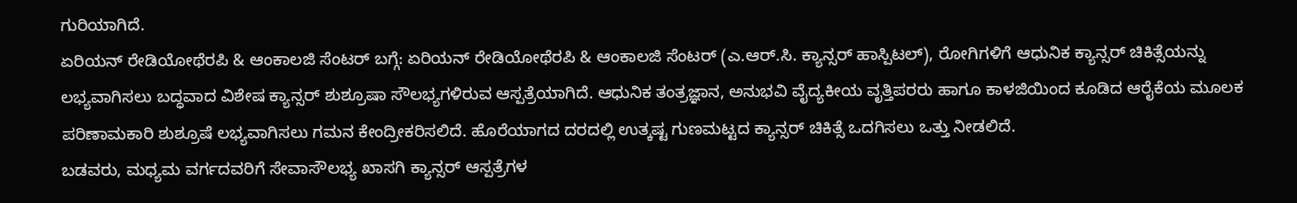ಗುರಿಯಾಗಿದೆ.
ಏರಿಯನ್ ರೇಡಿಯೋಥೆರಪಿ & ಆಂಕಾಲಜಿ ಸೆಂಟರ್ ಬಗ್ಗೆ: ಏರಿಯನ್ ರೇಡಿಯೋಥೆರಪಿ & ಆಂಕಾಲಜಿ ಸೆಂಟರ್ (ಎ.ಆರ್.ಸಿ. ಕ್ಯಾನ್ಸರ್ ಹಾಸ್ಪಿಟಲ್), ರೋಗಿಗಳಿಗೆ ಆಧುನಿಕ ಕ್ಯಾನ್ಸರ್ ಚಿಕಿತ್ಸೆಯನ್ನು ಲಭ್ಯವಾಗಿಸಲು ಬದ್ಧವಾದ ವಿಶೇಷ ಕ್ಯಾನ್ಸರ್ ಶುಶ್ರೂಷಾ ಸೌಲಭ್ಯಗಳಿರುವ ಆಸ್ಪತ್ರೆಯಾಗಿದೆ. ಆಧುನಿಕ ತಂತ್ರಜ್ಞಾನ, ಅನುಭವಿ ವೈದ್ಯಕೀಯ ವೃತ್ತಿಪರರು ಹಾಗೂ ಕಾಳಜಿಯಿಂದ ಕೂಡಿದ ಆರೈಕೆಯ ಮೂಲಕ ಪರಿಣಾಮಕಾರಿ ಶುಶ್ರೂಷೆ ಲಭ್ಯವಾಗಿಸಲು ಗಮನ ಕೇಂದ್ರೀಕರಿಸಲಿದೆ. ಹೊರೆಯಾಗದ ದರದಲ್ಲಿ ಉತ್ಕಷ್ಟ ಗುಣಮಟ್ಟದ ಕ್ಯಾನ್ಸರ್ ಚಿಕಿತ್ಸೆ ಒದಗಿಸಲು ಒತ್ತು ನೀಡಲಿದೆ.
ಬಡವರು, ಮಧ್ಯಮ ವರ್ಗದವರಿಗೆ ಸೇವಾಸೌಲಭ್ಯ ಖಾಸಗಿ ಕ್ಯಾನ್ಸರ್ ಆಸ್ಪತ್ರೆಗಳ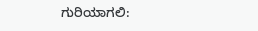ಗುರಿಯಾಗಲಿ: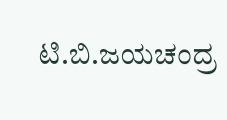ಟಿ.ಬಿ.ಜಯಚಂದ್ರ